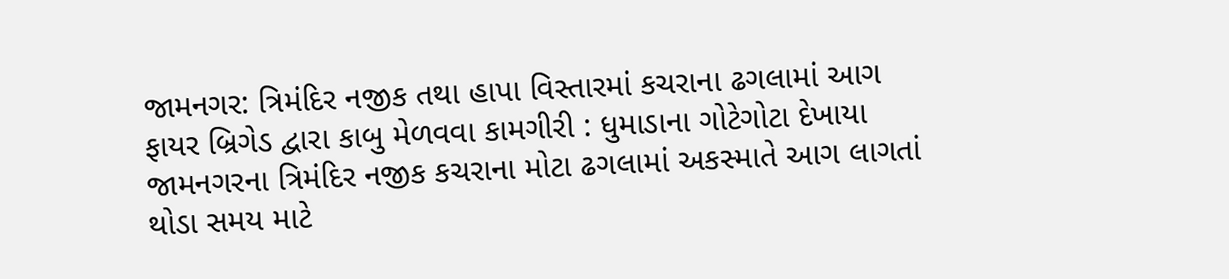જામનગર: ત્રિમંદિર નજીક તથા હાપા વિસ્તારમાં કચરાના ઢગલામાં આગ
ફાયર બ્રિગેડ દ્વારા કાબુ મેળવવા કામગીરી : ધુમાડાના ગોટેગોટા દેખાયા
જામનગરના ત્રિમંદિર નજીક કચરાના મોટા ઢગલામાં અકસ્માતે આગ લાગતાં થોડા સમય માટે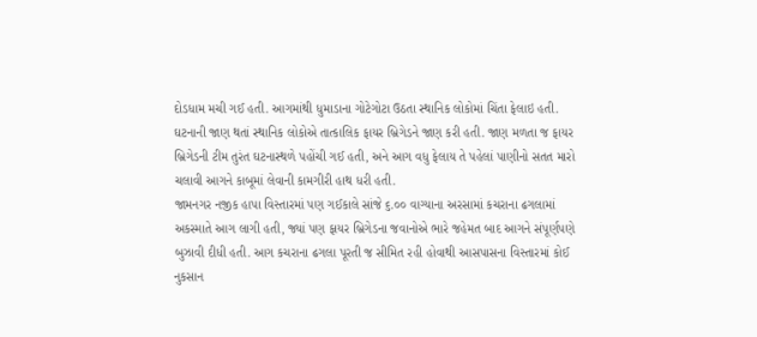દોડધામ મચી ગઈ હતી. આગમાંથી ધુમાડાના ગોટેગોટા ઉઠતા સ્થાનિક લોકોમાં ચિંતા ફેલાઇ હતી.
ઘટનાની જાણ થતાં સ્થાનિક લોકોએ તાત્કાલિક ફાયર બ્રિગેડને જાણ કરી હતી. જાણ મળતા જ ફાયર બ્રિગેડની ટીમ તુરંત ઘટનાસ્થળે પહોંચી ગઈ હતી, અને આગ વધુ ફેલાય તે પહેલાં પાણીનો સતત મારો ચલાવી આગને કાબૂમાં લેવાની કામગીરી હાથ ધરી હતી.
જામનગર નજીક હાપા વિસ્તારમાં પણ ગઈકાલે સાંજે ૬.૦૦ વાગ્યાના અરસામાં કચરાના ઢગલામાં અકસ્માતે આગ લાગી હતી, જ્યાં પણ ફાયર બ્રિગેડના જવાનોએ ભારે જહેમત બાદ આગને સંપૂર્ણપણે બુઝાવી દીધી હતી. આગ કચરાના ઢગલા પૂરતી જ સીમિત રહી હોવાથી આસપાસના વિસ્તારમાં કોઈ નુકસાન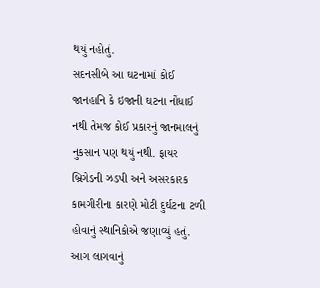થયું નહોતું.
સદનસીબે આ ઘટનામાં કોઈ જાનહાનિ કે ઇજાની ઘટના નોંધાઈ નથી તેમજ કોઈ પ્રકારનું જાનમાલનું નુકસાન પણ થયું નથી. ફાયર બ્રિગેડની ઝડપી અને અસરકારક કામગીરીના કારણે મોટી દુર્ઘટના ટળી હોવાનું સ્થાનિકોએ જણાવ્યું હતું. આગ લાગવાનું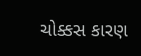ચોક્કસ કારણ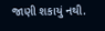જાણી શકાયું નથી.